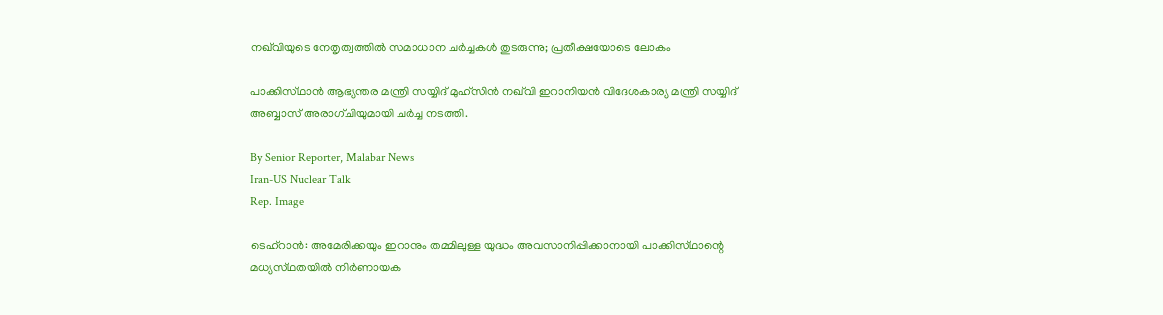നഖ്‌വിയുടെ നേതൃത്വത്തിൽ സമാധാന ചർച്ചകൾ തുടരുന്നു; പ്രതീക്ഷയോടെ ലോകം

പാക്കിസ്‌ഥാൻ ആഭ്യന്തര മന്ത്രി സയ്യിദ് മുഹ്‌സിൻ നഖ്‌വി ഇറാനിയൻ വിദേശകാര്യ മന്ത്രി സയ്യിദ് അബ്ബാസ് അരാഗ്‌ചിയുമായി ചർച്ച നടത്തി.

By Senior Reporter, Malabar News
Iran-US Nuclear Talk
Rep. Image

ടെഹ്‌റാൻ: അമേരിക്കയും ഇറാനും തമ്മിലുള്ള യുദ്ധം അവസാനിപ്പിക്കാനായി പാക്കിസ്‌ഥാന്റെ മധ്യസ്‌ഥതയിൽ നിർണായക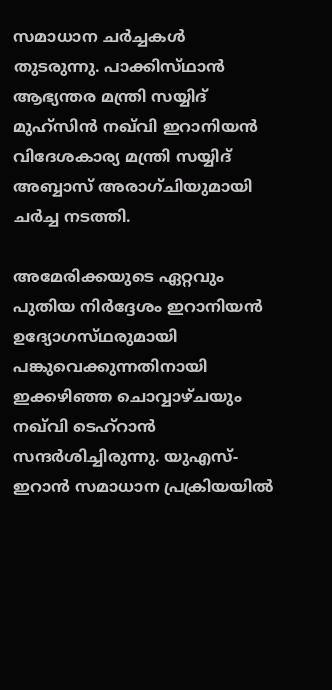സമാധാന ചർച്ചകൾ തുടരുന്നു. പാക്കിസ്‌ഥാൻ ആഭ്യന്തര മന്ത്രി സയ്യിദ് മുഹ്‌സിൻ നഖ്‌വി ഇറാനിയൻ വിദേശകാര്യ മന്ത്രി സയ്യിദ് അബ്ബാസ് അരാഗ്‌ചിയുമായി ചർച്ച നടത്തി.

അമേരിക്കയുടെ ഏറ്റവും പുതിയ നിർദ്ദേശം ഇറാനിയൻ ഉദ്യോഗസ്‌ഥരുമായി പങ്കുവെക്കുന്നതിനായി ഇക്കഴിഞ്ഞ ചൊവ്വാഴ്‌ചയും നഖ്‌വി ടെഹ്‌റാൻ സന്ദർശിച്ചിരുന്നു. യുഎസ്-ഇറാൻ സമാധാന പ്രക്രിയയിൽ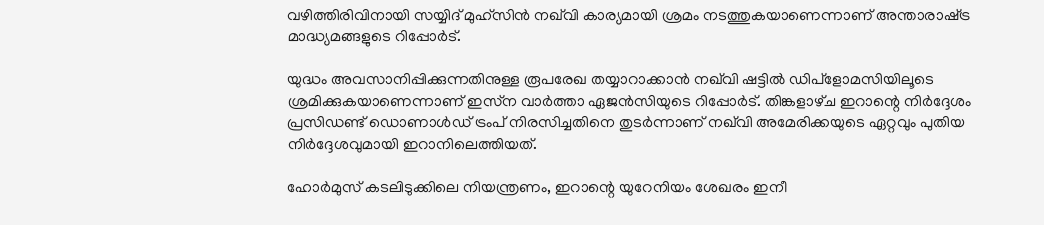വഴിത്തിരിവിനായി സയ്യിദ് മുഹ്‌സിൻ നഖ്‌വി കാര്യമായി ശ്രമം നടത്തുകയാണെന്നാണ് അന്താരാഷ്‌ട്ര മാദ്ധ്യമങ്ങളുടെ റിപ്പോർട്.

യുദ്ധം അവസാനിപ്പിക്കുന്നതിനുള്ള രൂപരേഖ തയ്യാറാക്കാൻ നഖ്‌വി ഷട്ടിൽ ഡിപ്ളോമസിയിലൂടെ ശ്രമിക്കുകയാണെന്നാണ് ഇസ്‌ന വാർത്താ ഏജൻസിയുടെ റിപ്പോർട്. തിങ്കളാഴ്‌ച ഇറാന്റെ നിർദ്ദേശം പ്രസിഡണ്ട് ഡൊണാൾഡ് ട്രംപ് നിരസിച്ചതിനെ തുടർന്നാണ് നഖ്‌വി അമേരിക്കയുടെ ഏറ്റവും പുതിയ നിർദ്ദേശവുമായി ഇറാനിലെത്തിയത്.

ഹോർമുസ് കടലിടുക്കിലെ നിയന്ത്രണം, ഇറാന്റെ യുറേനിയം ശേഖരം ഇനീ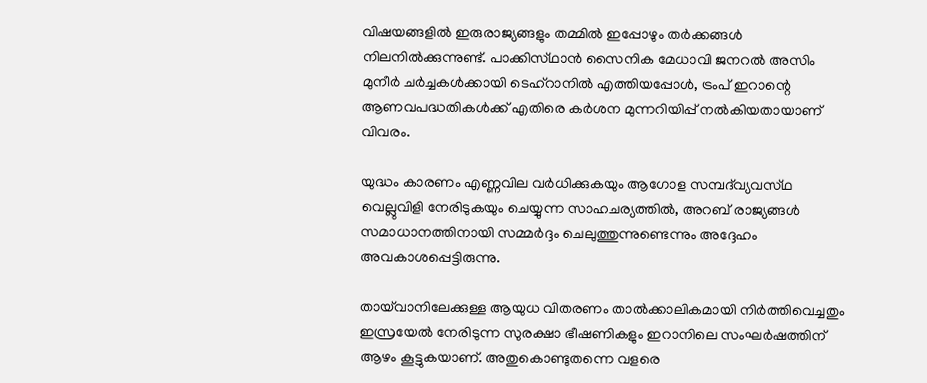വിഷയങ്ങളിൽ ഇരുരാജ്യങ്ങളും തമ്മിൽ ഇപ്പോഴും തർക്കങ്ങൾ നിലനിൽക്കുന്നുണ്ട്. പാക്കിസ്‌ഥാൻ സൈനിക മേധാവി ജനറൽ അസിം മുനീർ ചർച്ചകൾക്കായി ടെഹ്റാനിൽ എത്തിയപ്പോൾ, ട്രംപ് ഇറാന്റെ ആണവപദ്ധതികൾക്ക് എതിരെ കർശന മുന്നറിയിപ്പ് നൽകിയതായാണ് വിവരം.

യുദ്ധം കാരണം എണ്ണവില വർധിക്കുകയും ആഗോള സമ്പദ്‌വ്യവസ്‌ഥ വെല്ലുവിളി നേരിടുകയും ചെയ്യുന്ന സാഹചര്യത്തിൽ, അറബ് രാജ്യങ്ങൾ സമാധാനത്തിനായി സമ്മർദ്ദം ചെലുത്തുന്നുണ്ടെന്നും അദ്ദേഹം അവകാശപ്പെട്ടിരുന്നു.

തായ്‌വാനിലേക്കുള്ള ആയുധ വിതരണം താൽക്കാലികമായി നിർത്തിവെച്ചതും ഇസ്രയേൽ നേരിടുന്ന സുരക്ഷാ ഭീഷണികളും ഇറാനിലെ സംഘർഷത്തിന് ആഴം കൂട്ടുകയാണ്. അതുകൊണ്ടുതന്നെ വളരെ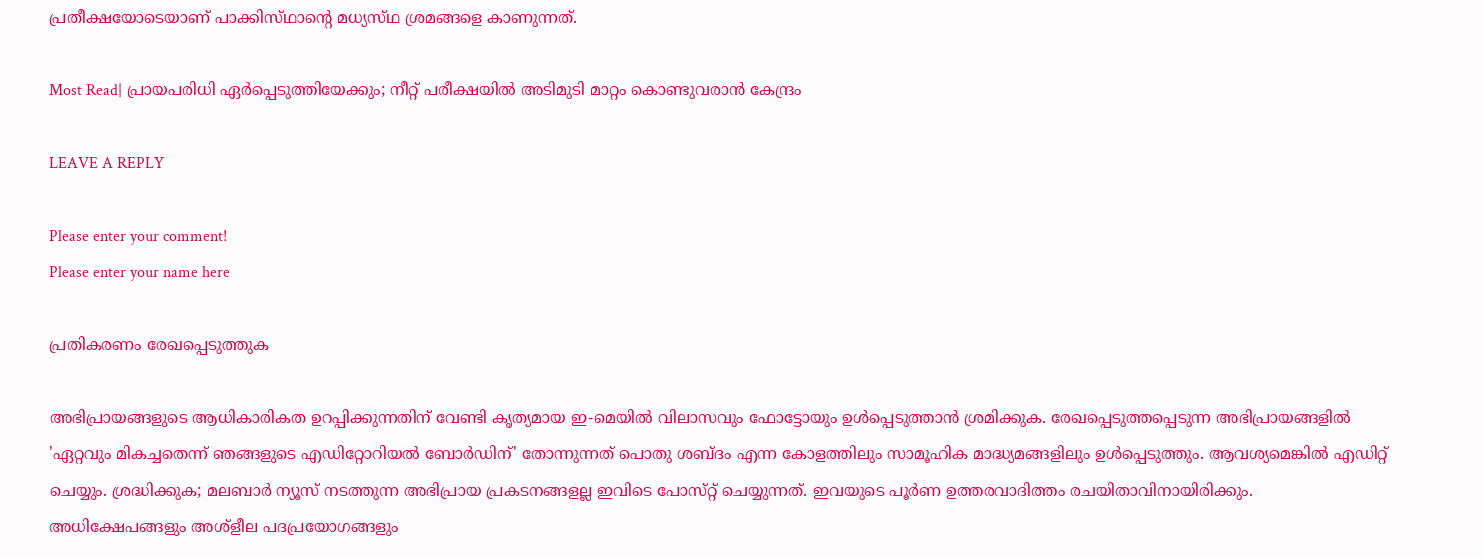പ്രതീക്ഷയോടെയാണ് പാക്കിസ്‌ഥാന്റെ മധ്യസ്‌ഥ ശ്രമങ്ങളെ കാണുന്നത്.

Most Read| പ്രായപരിധി ഏർപ്പെടുത്തിയേക്കും; നീറ്റ് പരീക്ഷയിൽ അടിമുടി മാറ്റം കൊണ്ടുവരാൻ കേന്ദ്രം

LEAVE A REPLY

Please enter your comment!
Please enter your name here

പ്രതികരണം രേഖപ്പെടുത്തുക

അഭിപ്രായങ്ങളുടെ ആധികാരികത ഉറപ്പിക്കുന്നതിന് വേണ്ടി കൃത്യമായ ഇ-മെയിൽ വിലാസവും ഫോട്ടോയും ഉൾപ്പെടുത്താൻ ശ്രമിക്കുക. രേഖപ്പെടുത്തപ്പെടുന്ന അഭിപ്രായങ്ങളിൽ 'ഏറ്റവും മികച്ചതെന്ന് ഞങ്ങളുടെ എഡിറ്റോറിയൽ ബോർഡിന്' തോന്നുന്നത് പൊതു ശബ്‌ദം എന്ന കോളത്തിലും സാമൂഹിക മാദ്ധ്യമങ്ങളിലും ഉൾപ്പെടുത്തും. ആവശ്യമെങ്കിൽ എഡിറ്റ് ചെയ്യും. ശ്രദ്ധിക്കുക; മലബാർ ന്യൂസ് നടത്തുന്ന അഭിപ്രായ പ്രകടനങ്ങളല്ല ഇവിടെ പോസ്‌റ്റ് ചെയ്യുന്നത്. ഇവയുടെ പൂർണ ഉത്തരവാദിത്തം രചയിതാവിനായിരിക്കും. അധിക്ഷേപങ്ങളും അശ്‌ളീല പദപ്രയോഗങ്ങളും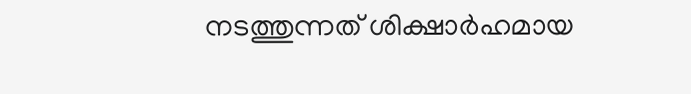നടത്തുന്നത് ശിക്ഷാർഹമായ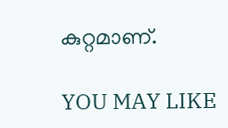കുറ്റമാണ്.

YOU MAY LIKE